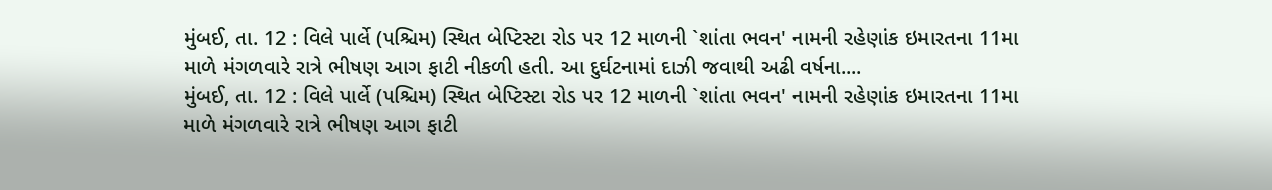મુંબઈ, તા. 12 : વિલે પાર્લે (પશ્ચિમ) સ્થિત બેપ્ટિસ્ટા રોડ પર 12 માળની `શાંતા ભવન' નામની રહેણાંક ઇમારતના 11મા માળે મંગળવારે રાત્રે ભીષણ આગ ફાટી નીકળી હતી. આ દુર્ઘટનામાં દાઝી જવાથી અઢી વર્ષના....
મુંબઈ, તા. 12 : વિલે પાર્લે (પશ્ચિમ) સ્થિત બેપ્ટિસ્ટા રોડ પર 12 માળની `શાંતા ભવન' નામની રહેણાંક ઇમારતના 11મા માળે મંગળવારે રાત્રે ભીષણ આગ ફાટી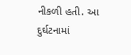નીકળી હતી. આ દુર્ઘટનામાં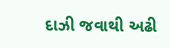દાઝી જવાથી અઢી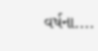વર્ષના....